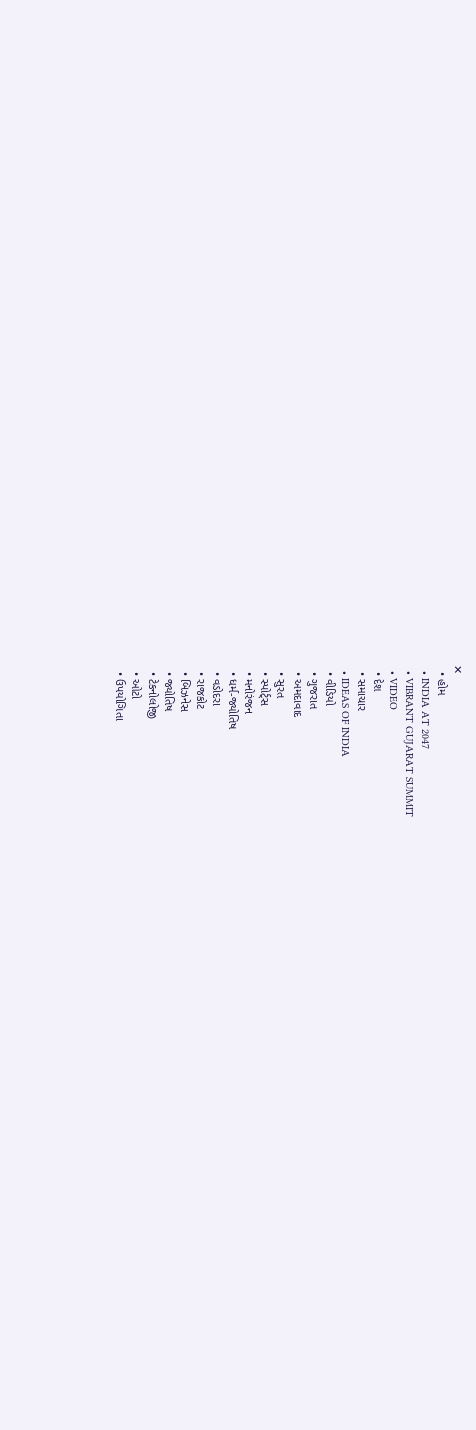✕
  • હોમ
  • INDIA AT 2047
  • VIBRANT GUJARAT SUMMIT
  • VIDEO
  • દેશ
  • સમાચાર
  • IDEAS OF INDIA
  • વીડિયો
  • ગુજરાત
  • અમદાવાદ
  • સુરત
  • સ્પોર્ટ્સ
  • મનોરંજન
  • ધર્મ-જ્યોતિષ
  • વડોદરા
  • રાજકોટ
  • બિઝનેસ
  • જ્યોતિષ
  • ટેકનોલોજી
  • ઓટો
  • ઉપયોગિતા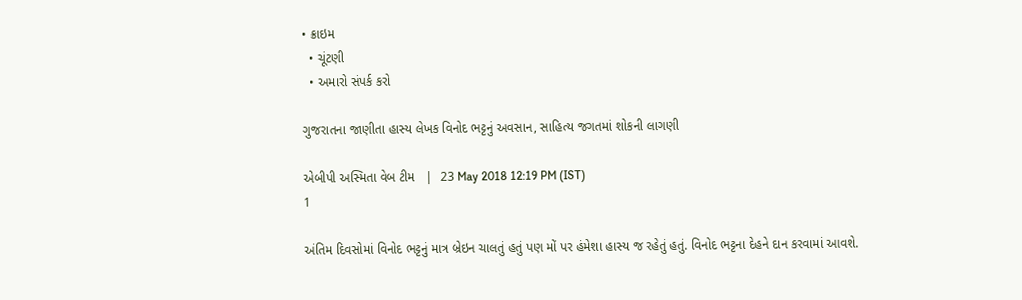• ક્રાઇમ
  • ચૂંટણી
  • અમારો સંપર્ક કરો

ગુજરાતના જાણીતા હાસ્ય લેખક વિનોદ ભટ્ટનું અવસાન, સાહિત્ય જગતમાં શોકની લાગણી

એબીપી અસ્મિતા વેબ ટીમ   |  23 May 2018 12:19 PM (IST)
1

અંતિમ દિવસોમાં વિનોદ ભટ્ટનું માત્ર બ્રેઇન ચાલતું હતું પણ મોં પર હંમેશા હાસ્ય જ રહેતું હતું. વિનોદ ભટ્ટના દેહને દાન કરવામાં આવશે.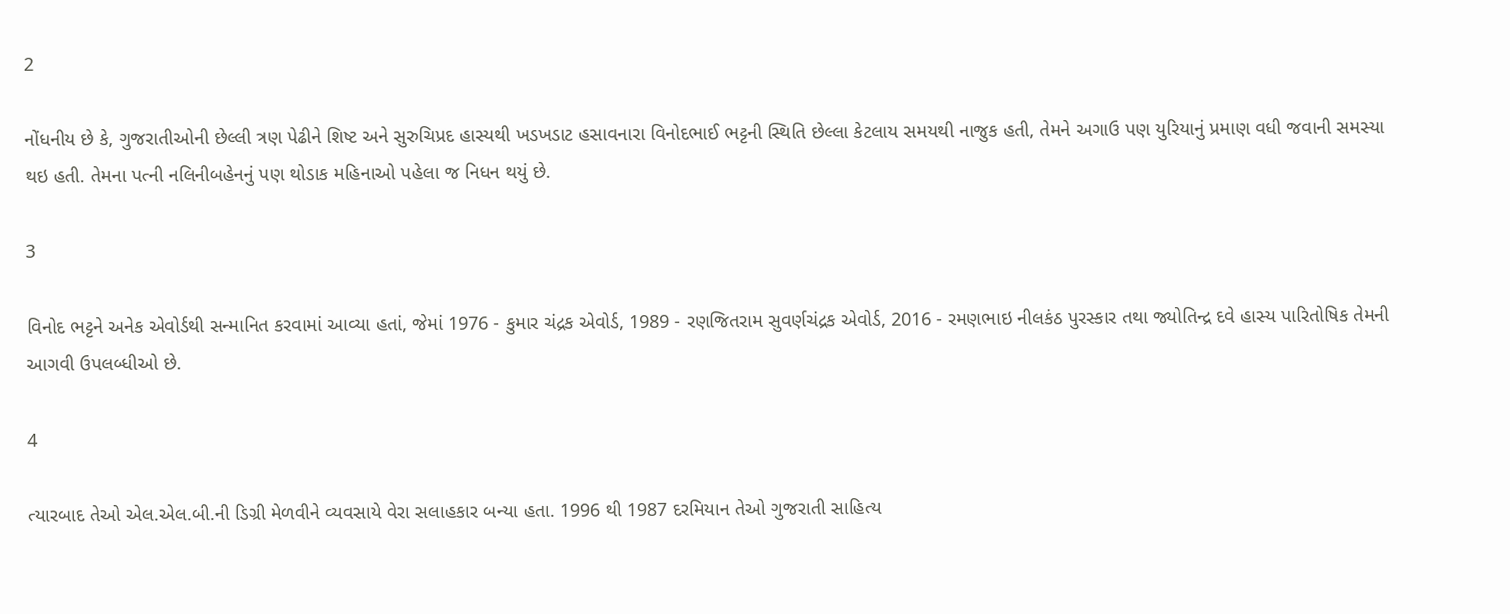2

નોંધનીય છે કે, ગુજરાતીઓની છેલ્લી ત્રણ પેઢીને શિષ્ટ અને સુરુચિપ્રદ હાસ્યથી ખડખડાટ હસાવનારા વિનોદભાઈ ભટ્ટની સ્થિતિ છેલ્લા કેટલાય સમયથી નાજુક હતી, તેમને અગાઉ પણ યુરિયાનું પ્રમાણ વધી જવાની સમસ્યા થઇ હતી. તેમના પત્ની નલિનીબહેનનું પણ થોડાક મહિનાઓ પહેલા જ નિધન થયું છે.

3

વિનોદ ભટ્ટને અનેક એવોર્ડથી સન્માનિત કરવામાં આવ્યા હતાં, જેમાં 1976 - કુમાર ચંદ્રક એવોર્ડ, 1989 - રણજિતરામ સુવર્ણચંદ્રક એવોર્ડ, 2016 - રમણભાઇ નીલકંઠ પુરસ્કાર તથા જ્યોતિન્દ્ર દવે હાસ્ય પારિતોષિક તેમની આગવી ઉપલબ્ધીઓ છે.

4

ત્યારબાદ તેઓ એલ.એલ.બી.ની ડિગ્રી મેળવીને વ્યવસાયે વેરા સલાહકાર બન્યા હતા. 1996 થી 1987 દરમિયાન તેઓ ગુજરાતી સાહિત્ય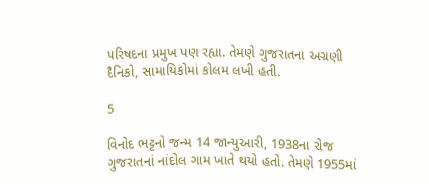પરિષદના પ્રમુખ પણ રહ્યા. તેમણે ગુજરાતના અગ્રણી દૈનિકો, સામાયિકોમાં કોલમ લખી હતી.

5

વિનોદ ભટ્ટનો જન્મ 14 જાન્યુઆરી, 1938ના રોજ ગુજરાતનાં નાંદોલ ગામ ખાતે થયો હતો. તેમણે 1955માં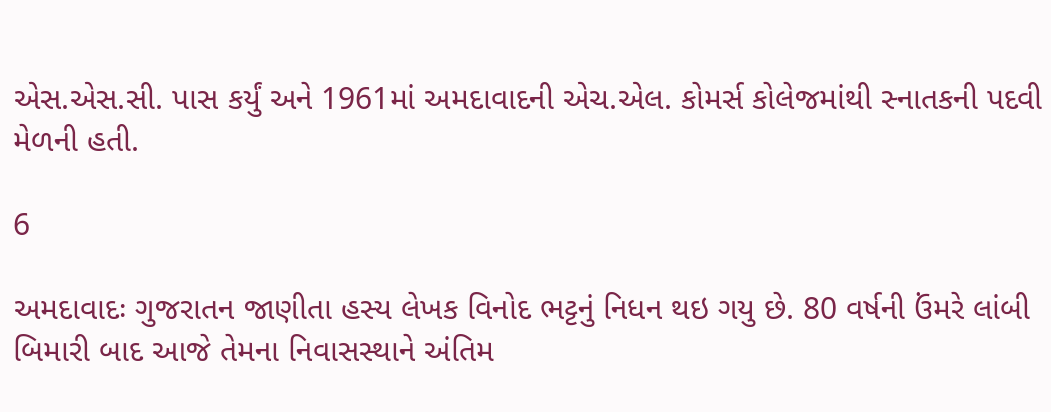એસ.એસ.સી. પાસ કર્યું અને 1961માં અમદાવાદની એચ.એલ. કોમર્સ કોલેજમાંથી સ્નાતકની પદવી મેળની હતી.

6

અમદાવાદઃ ગુજરાતન જાણીતા હસ્ય લેખક વિનોદ ભટ્ટનું નિધન થઇ ગયુ છે. 80 વર્ષની ઉંમરે લાંબી બિમારી બાદ આજે તેમના નિવાસસ્થાને અંતિમ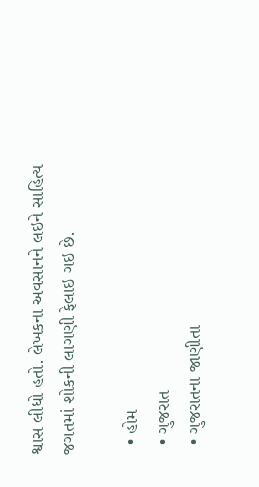શ્વાસ લીધો હતો. લેખકના અવસાનને લઇને સાહિત્ય જગતમાં શોકની લાગણી ફેલાઇ ગઇ છે.

  • હોમ
  • ગુજરાત
  • ગુજરાતના જાણીતા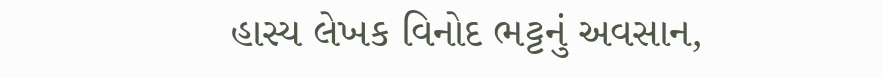હાસ્ય લેખક વિનોદ ભટ્ટનું અવસાન,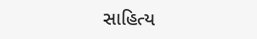સાહિત્ય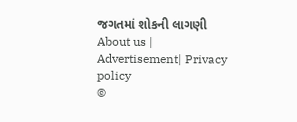જગતમાં શોકની લાગણી
About us | Advertisement| Privacy policy
©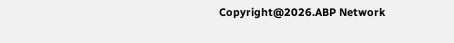Copyright@2026.ABP Network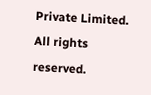Private Limited. All rights reserved.